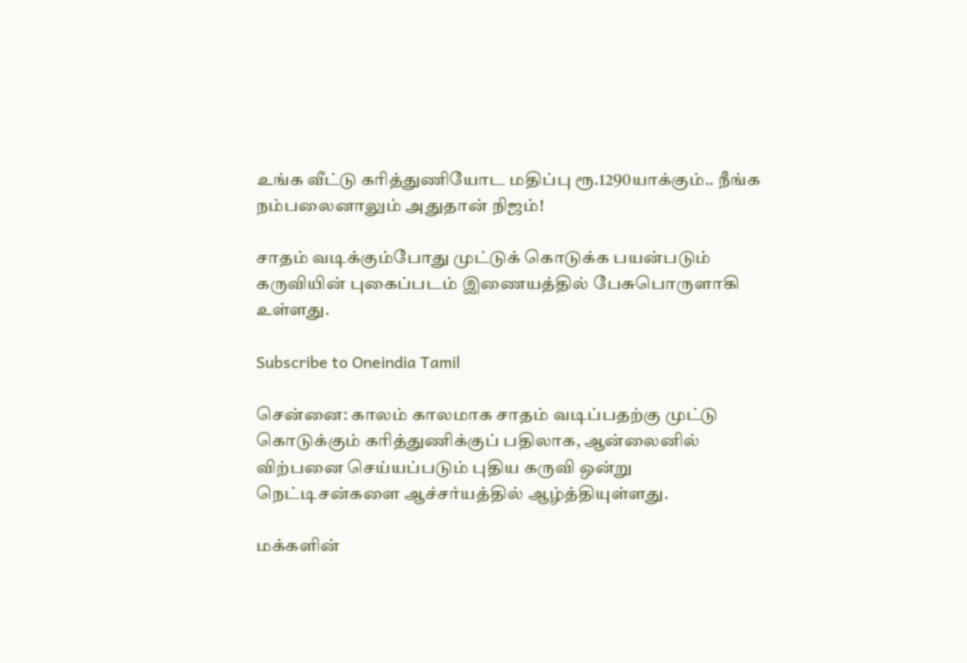உங்க வீட்டு கரித்துணியோட மதிப்பு ரூ.1290யாக்கும்.. நீங்க நம்பலைனாலும் அதுதான் நிஜம்!

சாதம் வடிக்கும்போது முட்டுக் கொடுக்க பயன்படும் கருவியின் புகைப்படம் இணையத்தில் பேசுபொருளாகி உள்ளது.

Subscribe to Oneindia Tamil

சென்னை: காலம் காலமாக சாதம் வடிப்பதற்கு முட்டு கொடுக்கும் கரித்துணிக்குப் பதிலாக, ஆன்லைனில் விற்பனை செய்யப்படும் புதிய கருவி ஒன்று நெட்டிசன்களை ஆச்சர்யத்தில் ஆழ்த்தியுள்ளது.

மக்களின்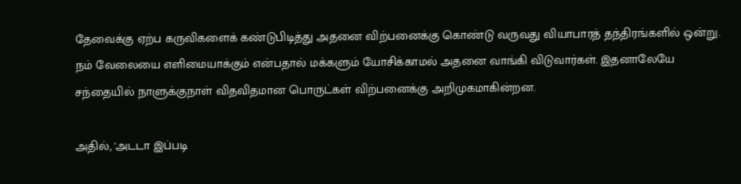தேவைக்கு ஏற்ப கருவிகளைக் கண்டுபிடித்து அதனை விற்பனைக்கு கொண்டு வருவது வியாபாரத் தந்திரங்களில் ஒன்று. நம் வேலையை எளிமையாக்கும் என்பதால் மக்களும் யோசிக்காமல் அதனை வாங்கி விடுவார்கள். இதனாலேயே சந்தையில் நாளுக்குநாள் விதவிதமான பொருட்கள் விற்பனைக்கு அறிமுகமாகின்றன.

அதில், 'அடடா இப்படி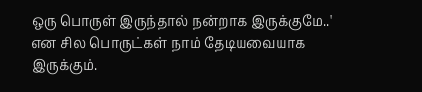ஒரு பொருள் இருந்தால் நன்றாக இருக்குமே..' என சில பொருட்கள் நாம் தேடியவையாக இருக்கும்.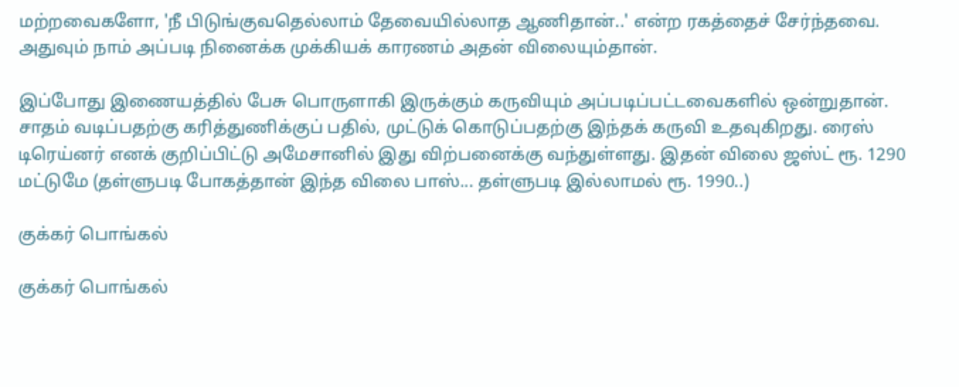மற்றவைகளோ, 'நீ பிடுங்குவதெல்லாம் தேவையில்லாத ஆணிதான்..' என்ற ரகத்தைச் சேர்ந்தவை. அதுவும் நாம் அப்படி நினைக்க முக்கியக் காரணம் அதன் விலையும்தான்.

இப்போது இணையத்தில் பேசு பொருளாகி இருக்கும் கருவியும் அப்படிப்பட்டவைகளில் ஒன்றுதான். சாதம் வடிப்பதற்கு கரித்துணிக்குப் பதில், முட்டுக் கொடுப்பதற்கு இந்தக் கருவி உதவுகிறது. ரைஸ் டிரெய்னர் எனக் குறிப்பிட்டு அமேசானில் இது விற்பனைக்கு வந்துள்ளது. இதன் விலை ஜஸ்ட் ரூ. 1290 மட்டுமே (தள்ளுபடி போகத்தான் இந்த விலை பாஸ்... தள்ளுபடி இல்லாமல் ரூ. 1990..)

குக்கர் பொங்கல்

குக்கர் பொங்கல்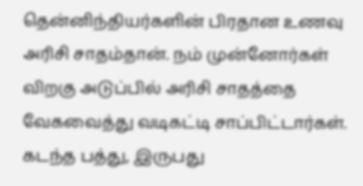தென்னிந்தியர்களின் பிரதான உணவு அரிசி சாதம்தான். நம் முன்னோர்கள் விறகு அடுப்பில் அரிசி சாதத்தை வேகவைத்து வடிகட்டி சாப்பிட்டார்கள். கடந்த பத்து, இருபது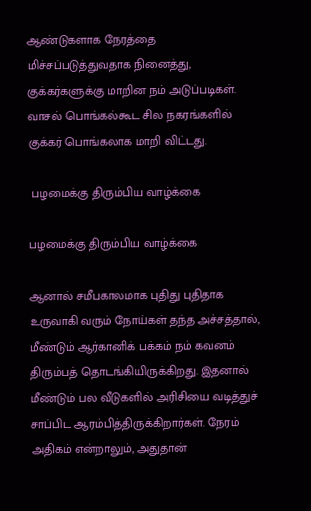ஆண்டுகளாக நேரத்தை மிச்சப்படுத்துவதாக நினைத்து, குக்கர்களுக்கு மாறின நம் அடுப்படிகள். வாசல் பொங்கல்கூட சில நகரங்களில் குக்கர் பொங்கலாக மாறி விட்டது.

 பழமைக்கு திரும்பிய வாழ்க்கை

பழமைக்கு திரும்பிய வாழ்க்கை

ஆனால் சமீபகாலமாக புதிது புதிதாக உருவாகி வரும் நோய்கள் தந்த அச்சத்தால், மீண்டும் ஆர்கானிக் பக்கம் நம் கவனம் திரும்பத் தொடங்கியிருக்கிறது. இதனால் மீண்டும் பல வீடுகளில் அரிசியை வடித்துச் சாப்பிட ஆரம்பித்திருக்கிறார்கள். நேரம் அதிகம் என்றாலும், அதுதான்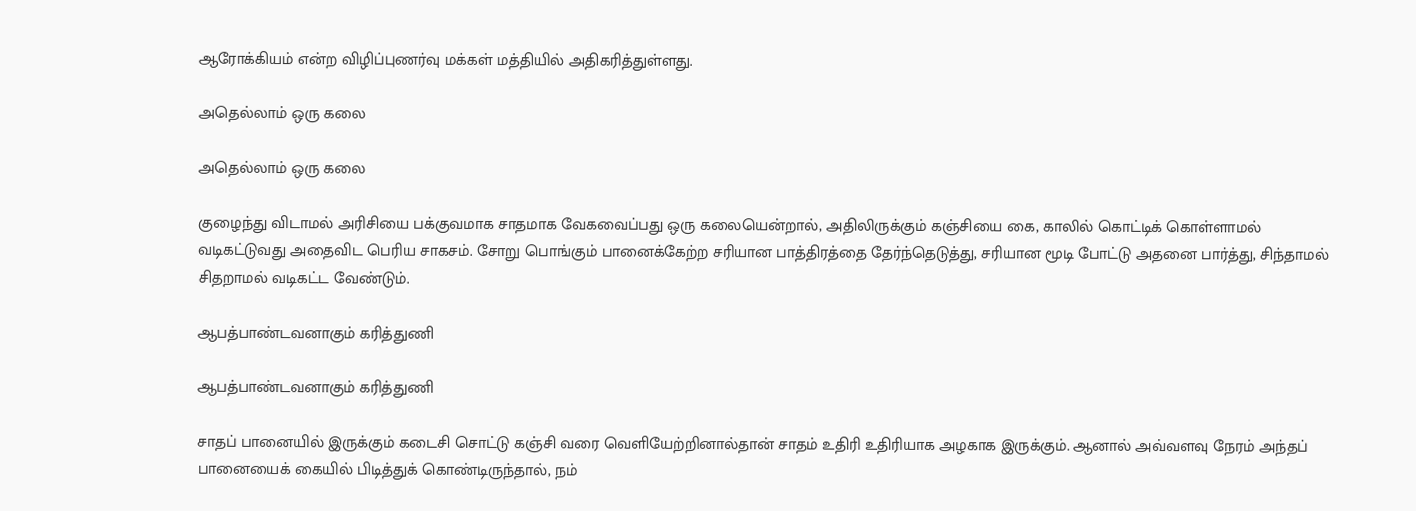ஆரோக்கியம் என்ற விழிப்புணர்வு மக்கள் மத்தியில் அதிகரித்துள்ளது.

அதெல்லாம் ஒரு கலை

அதெல்லாம் ஒரு கலை

குழைந்து விடாமல் அரிசியை பக்குவமாக சாதமாக வேகவைப்பது ஒரு கலையென்றால், அதிலிருக்கும் கஞ்சியை கை, காலில் கொட்டிக் கொள்ளாமல் வடிகட்டுவது அதைவிட பெரிய சாகசம். சோறு பொங்கும் பானைக்கேற்ற சரியான பாத்திரத்தை தேர்ந்தெடுத்து, சரியான மூடி போட்டு அதனை பார்த்து, சிந்தாமல் சிதறாமல் வடிகட்ட வேண்டும்.

ஆபத்பாண்டவனாகும் கரித்துணி

ஆபத்பாண்டவனாகும் கரித்துணி

சாதப் பானையில் இருக்கும் கடைசி சொட்டு கஞ்சி வரை வெளியேற்றினால்தான் சாதம் உதிரி உதிரியாக அழகாக இருக்கும். ஆனால் அவ்வளவு நேரம் அந்தப் பானையைக் கையில் பிடித்துக் கொண்டிருந்தால், நம்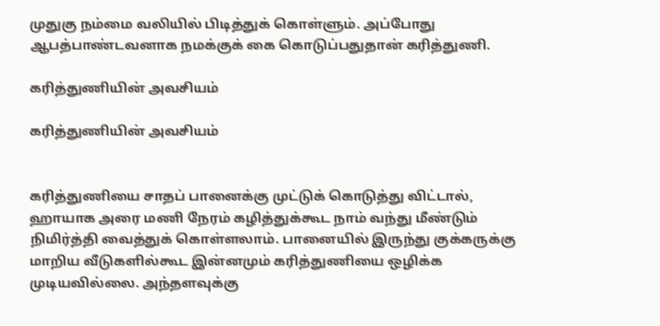முதுகு நம்மை வலியில் பிடித்துக் கொள்ளும். அப்போது ஆபத்பாண்டவனாக நமக்குக் கை கொடுப்பதுதான் கரித்துணி.

கரித்துணியின் அவசியம்

கரித்துணியின் அவசியம்


கரித்துணியை சாதப் பானைக்கு முட்டுக் கொடுத்து விட்டால், ஹாயாக அரை மணி நேரம் கழித்துக்கூட நாம் வந்து மீண்டும் நிமிர்த்தி வைத்துக் கொள்ளலாம். பானையில் இருந்து குக்கருக்கு மாறிய வீடுகளில்கூட இன்னமும் கரித்துணியை ஒழிக்க முடியவில்லை. அந்தளவுக்கு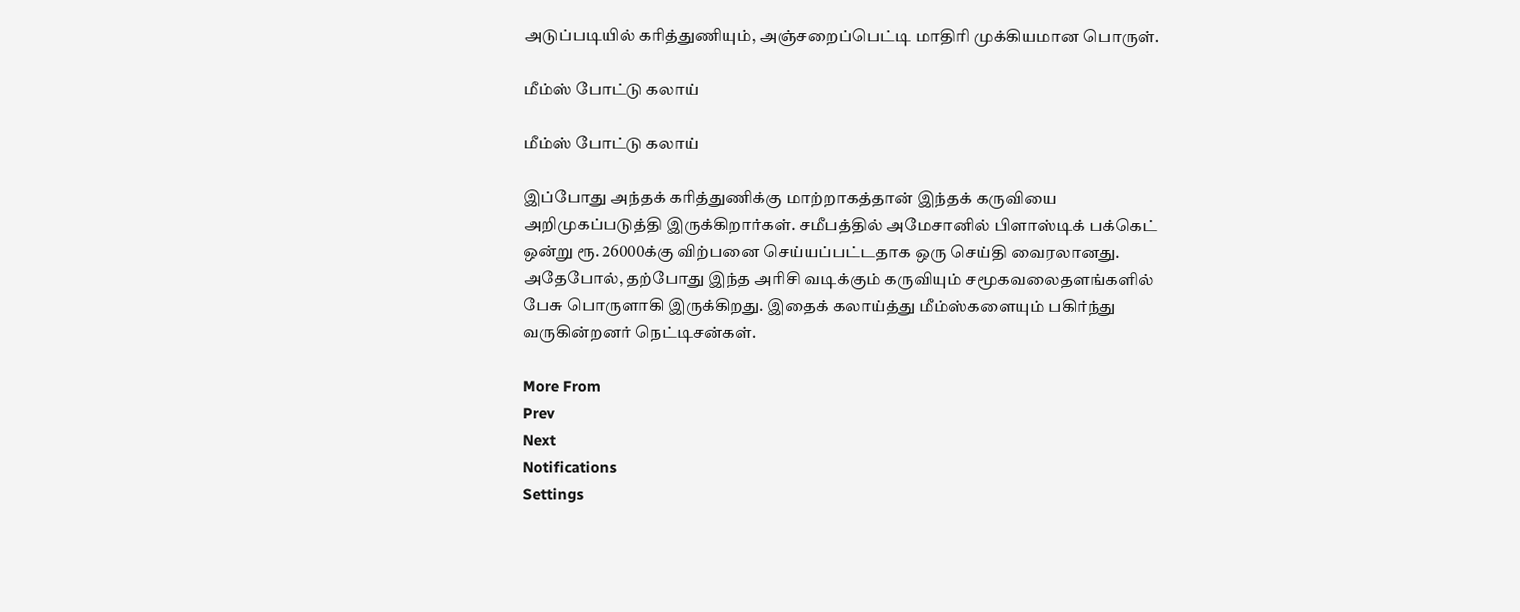அடுப்படியில் கரித்துணியும், அஞ்சறைப்பெட்டி மாதிரி முக்கியமான பொருள்.

மீம்ஸ் போட்டு கலாய்

மீம்ஸ் போட்டு கலாய்

இப்போது அந்தக் கரித்துணிக்கு மாற்றாகத்தான் இந்தக் கருவியை அறிமுகப்படுத்தி இருக்கிறார்கள். சமீபத்தில் அமேசானில் பிளாஸ்டிக் பக்கெட் ஒன்று ரூ. 26000க்கு விற்பனை செய்யப்பட்டதாக ஒரு செய்தி வைரலானது. அதேபோல், தற்போது இந்த அரிசி வடிக்கும் கருவியும் சமூகவலைதளங்களில் பேசு பொருளாகி இருக்கிறது. இதைக் கலாய்த்து மீம்ஸ்களையும் பகிர்ந்து வருகின்றனர் நெட்டிசன்கள்.

More From
Prev
Next
Notifications
Settings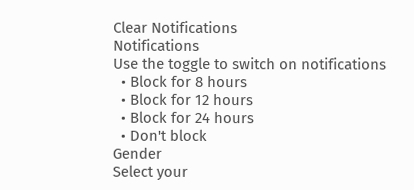Clear Notifications
Notifications
Use the toggle to switch on notifications
  • Block for 8 hours
  • Block for 12 hours
  • Block for 24 hours
  • Don't block
Gender
Select your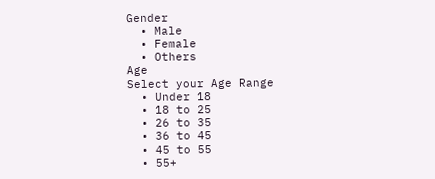Gender
  • Male
  • Female
  • Others
Age
Select your Age Range
  • Under 18
  • 18 to 25
  • 26 to 35
  • 36 to 45
  • 45 to 55
  • 55+